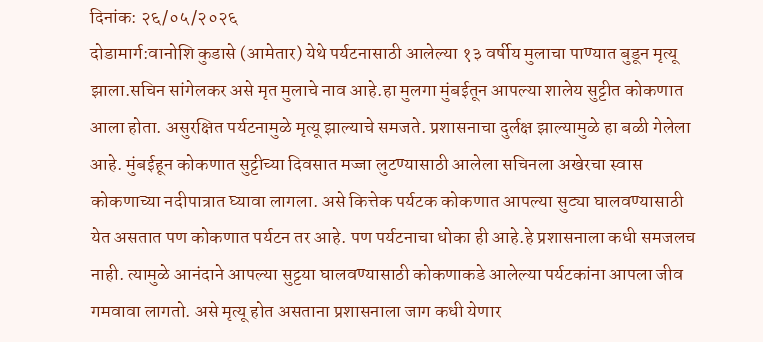दिनांक: २६/०५/२०२६
दोडामार्ग:वानोशि कुडासे (आमेतार) येथे पर्यटनासाठी आलेल्या १३ वर्षीय मुलाचा पाण्यात बुडून मृत्यू झाला.सचिन सांगेलकर असे मृत मुलाचे नाव आहे.हा मुलगा मुंबईतून आपल्या शालेय सुट्टीत कोकणात आला होता. असुरक्षित पर्यटनामुळे मृत्यू झाल्याचे समजते. प्रशासनाचा दुर्लक्ष झाल्यामुळे हा बळी गेलेला आहे. मुंबईहून कोकणात सुट्टीच्या दिवसात मज्जा लुटण्यासाठी आलेला सचिनला अखेरचा स्वास कोकणाच्या नदीपात्रात घ्यावा लागला. असे कित्तेक पर्यटक कोकणात आपल्या सुट्या घालवण्यासाठी येत असतात पण कोकणात पर्यटन तर आहे. पण पर्यटनाचा धोका ही आहे.हे प्रशासनाला कधी समजलच नाही. त्यामुळे आनंदाने आपल्या सुट्टया घालवण्यासाठी कोकणाकडे आलेल्या पर्यटकांना आपला जीव गमवावा लागतो. असे मृत्यू होत असताना प्रशासनाला जाग कधी येणार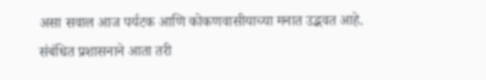असा सवाल आज पर्यटक आणि कोकणवासीयाच्या मनात उद्भवत आहे. संबंधित प्रशासनाने आता तरी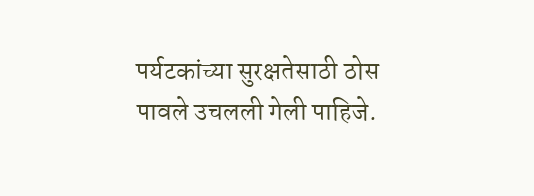पर्यटकांच्या सुरक्षतेसाठी ठोस पावले उचलली गेली पाहिजे.